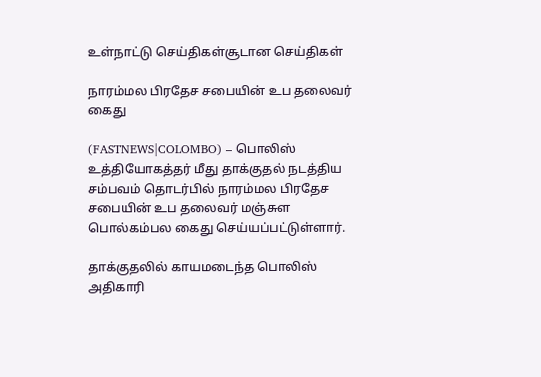உள்நாட்டு செய்திகள்சூடான செய்திகள்

நாரம்மல பிரதேச சபையின் உப தலைவர் கைது

(FASTNEWS|COLOMBO) – பொலிஸ் உத்தியோகத்தர் மீது தாக்குதல் நடத்திய சம்பவம் தொடர்பில் நாரம்மல பிரதேச சபையின் உப தலைவர் மஞ்சுள பொல்கம்பல கைது செய்யப்பட்டுள்ளார்.

தாக்குதலில் காயமடைந்த பொலிஸ் அதிகாரி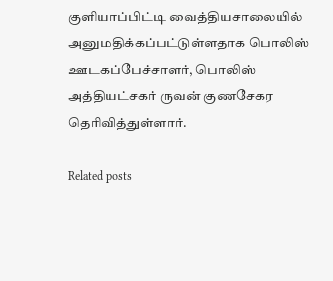குளியாப்பிட்டி வைத்தியசாலையில் அனுமதிக்கப்பட்டுள்ளதாக பொலிஸ் ஊடகப்பேச்சாளர், பொலிஸ் அத்தியட்சகர் ருவன் குணசேகர தெரிவித்துள்ளார்.

Related posts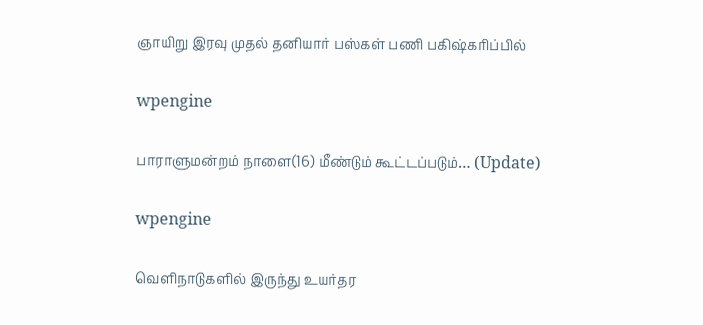ஞாயிறு இரவு முதல் தனியார் பஸ்கள் பணி பகிஷ்கரிப்பில்

wpengine

பாராளுமன்றம் நாளை(16) மீண்டும் கூட்டப்படும்… (Update)

wpengine

வெளிநாடுகளில் இருந்து உயர்தர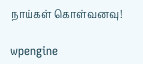நாய்கள் கொள்வனவு!

wpengine